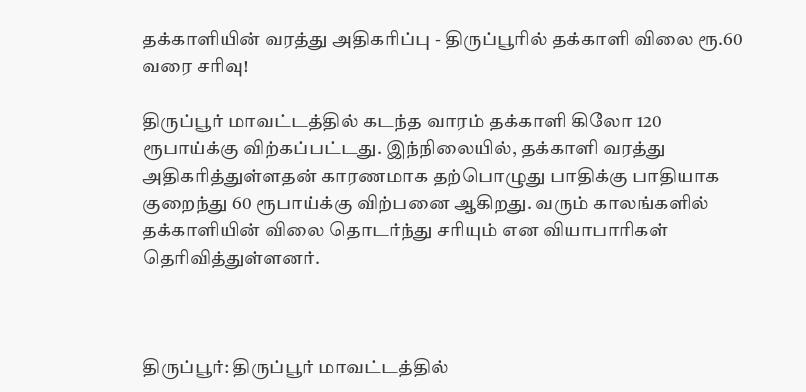தக்காளியின் வரத்து அதிகரிப்பு - திருப்பூரில் தக்காளி விலை ரூ.60 வரை சரிவு!

திருப்பூர் மாவட்டத்தில் கடந்த வாரம் தக்காளி கிலோ 120 ரூபாய்க்கு விற்கப்பட்டது. இந்நிலையில், தக்காளி வரத்து அதிகரித்துள்ளதன் காரணமாக தற்பொழுது பாதிக்கு பாதியாக குறைந்து 60 ரூபாய்க்கு விற்பனை ஆகிறது. வரும் காலங்களில் தக்காளியின் விலை தொடர்ந்து சரியும் என வியாபாரிகள் தெரிவித்துள்ளனர்.



திருப்பூர்: திருப்பூர் மாவட்டத்தில்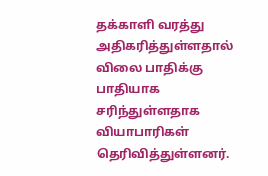தக்காளி வரத்து அதிகரித்துள்ளதால் விலை பாதிக்கு பாதியாக சரிந்துள்ளதாக வியாபாரிகள் தெரிவித்துள்ளனர்.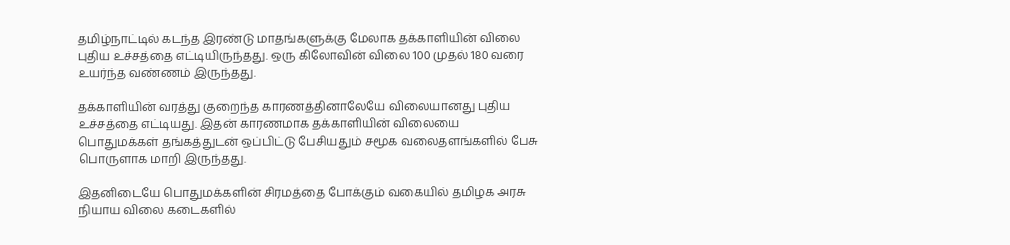தமிழ்நாட்டில் கடந்த இரண்டு மாதங்களுக்கு மேலாக தக்காளியின் விலை புதிய உச்சத்தை எட்டியிருந்தது. ஒரு கிலோவின் விலை 100 முதல் 180 வரை உயர்ந்த வண்ணம் இருந்தது.

தக்காளியின் வரத்து குறைந்த காரணத்தினாலேயே விலையானது புதிய உச்சத்தை எட்டியது. இதன் காரணமாக தக்காளியின் விலையை பொதுமக்கள் தங்கத்துடன் ஒப்பிட்டு பேசியதும் சமூக வலைதளங்களில் பேசு பொருளாக மாறி இருந்தது.

இதனிடையே பொதுமக்களின் சிரமத்தை போக்கும் வகையில் தமிழக அரசு நியாய விலை கடைகளில்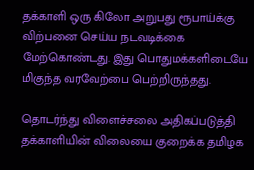தக்காளி ஒரு கிலோ அறுபது ரூபாய்க்கு விற்பனை செய்ய நடவடிக்கை மேற்கொண்டது. இது பொதுமக்களிடையே மிகுந்த வரவேற்பை பெற்றிருந்தது.

தொடர்ந்து விளைச்சலை அதிகப்படுத்தி தக்காளியின் விலையை குறைக்க தமிழக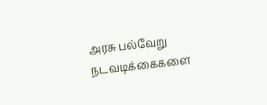அரசு பல்வேறு நடவடிக்கைகளை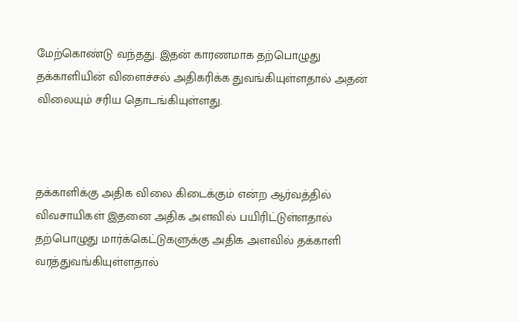மேற்கொண்டு வந்தது. இதன் காரணமாக தற்பொழுது தக்காளியின் விளைச்சல் அதிகரிக்க துவங்கியுள்ளதால் அதன் விலையும் சரிய தொடங்கியுள்ளது.



தக்காளிக்கு அதிக விலை கிடைக்கும் என்ற ஆர்வத்தில் விவசாயிகள் இதனை அதிக அளவில் பயிரிட்டுள்ளதால் தற்பொழுது மார்க்கெட்டுகளுக்கு அதிக அளவில் தக்காளி வரத்துவங்கியுள்ளதால்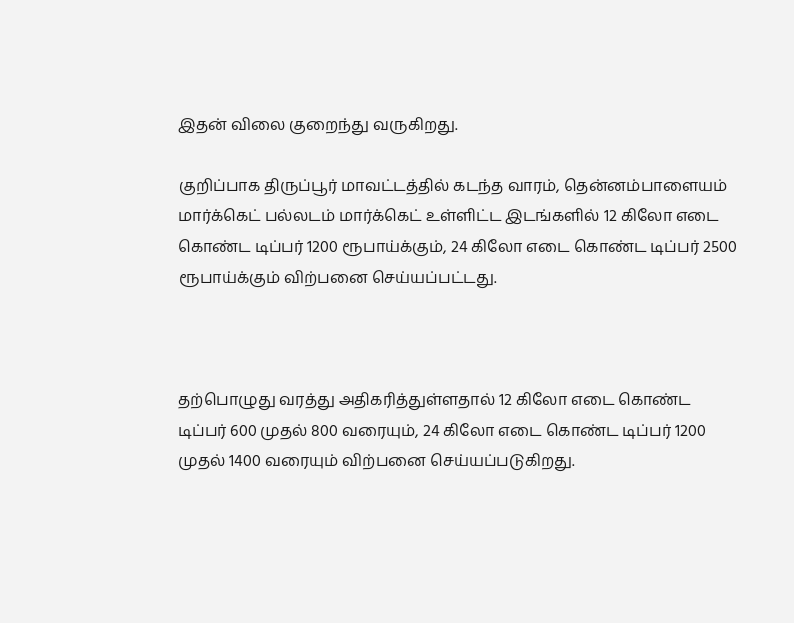இதன் விலை குறைந்து வருகிறது.

குறிப்பாக திருப்பூர் மாவட்டத்தில் கடந்த வாரம், தென்னம்பாளையம் மார்க்கெட் பல்லடம் மார்க்கெட் உள்ளிட்ட இடங்களில் 12 கிலோ எடை கொண்ட டிப்பர் 1200 ரூபாய்க்கும், 24 கிலோ எடை கொண்ட டிப்பர் 2500 ரூபாய்க்கும் விற்பனை செய்யப்பட்டது.



தற்பொழுது வரத்து அதிகரித்துள்ளதால் 12 கிலோ எடை கொண்ட டிப்பர் 600 முதல் 800 வரையும், 24 கிலோ எடை கொண்ட டிப்பர் 1200 முதல் 1400 வரையும் விற்பனை செய்யப்படுகிறது.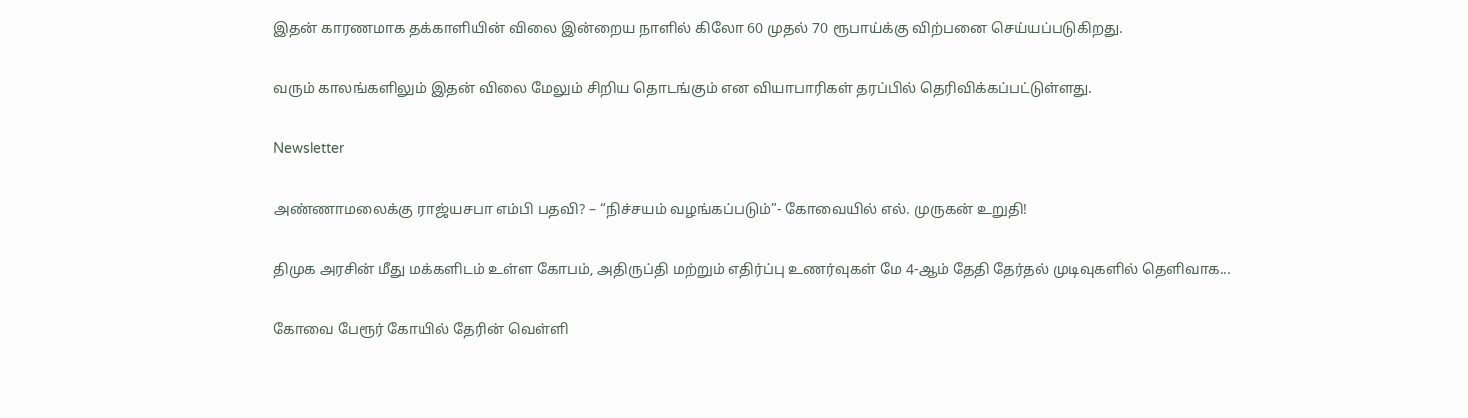இதன் காரணமாக தக்காளியின் விலை இன்றைய நாளில் கிலோ 60 முதல் 70 ரூபாய்க்கு விற்பனை செய்யப்படுகிறது.

வரும் காலங்களிலும் இதன் விலை மேலும் சிறிய தொடங்கும் என வியாபாரிகள் தரப்பில் தெரிவிக்கப்பட்டுள்ளது.

Newsletter

அண்ணாமலைக்கு ராஜ்யசபா எம்பி பதவி? – “நிச்சயம் வழங்கப்படும்”- கோவையில் எல். முருகன் உறுதி!

திமுக அரசின் மீது மக்களிடம் உள்ள கோபம், அதிருப்தி மற்றும் எதிர்ப்பு உணர்வுகள் மே 4-ஆம் தேதி தேர்தல் முடிவுகளில் தெளிவாக...

கோவை பேரூர் கோயில் தேரின் வெள்ளி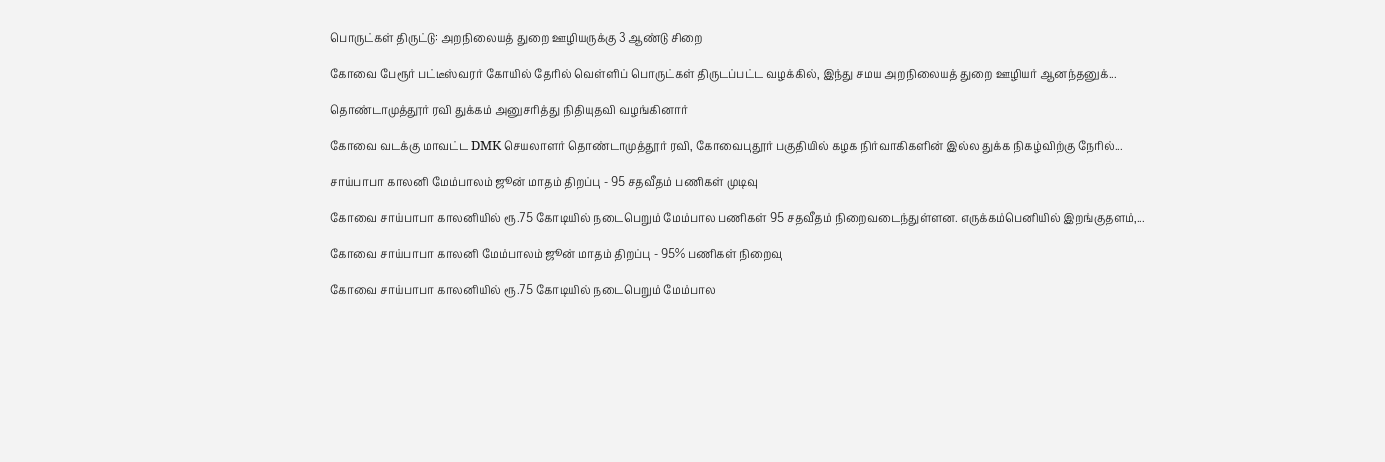பொருட்கள் திருட்டு: அறநிலையத் துறை ஊழியருக்கு 3 ஆண்டு சிறை

கோவை பேரூர் பட்டீஸ்வரர் கோயில் தேரில் வெள்ளிப் பொருட்கள் திருடப்பட்ட வழக்கில், இந்து சமய அறநிலையத் துறை ஊழியர் ஆனந்தனுக்...

தொண்டாமுத்தூர் ரவி துக்கம் அனுசரித்து நிதியுதவி வழங்கினார்

கோவை வடக்கு மாவட்ட DMK செயலாளர் தொண்டாமுத்தூர் ரவி, கோவைபுதூர் பகுதியில் கழக நிர்வாகிகளின் இல்ல துக்க நிகழ்விற்கு நேரில்...

சாய்பாபா காலனி மேம்பாலம் ஜூன் மாதம் திறப்பு - 95 சதவீதம் பணிகள் முடிவு

கோவை சாய்பாபா காலனியில் ரூ.75 கோடியில் நடைபெறும் மேம்பால பணிகள் 95 சதவீதம் நிறைவடைந்துள்ளன. எருக்கம்பெனியில் இறங்குதளம்,...

கோவை சாய்பாபா காலனி மேம்பாலம் ஜூன் மாதம் திறப்பு - 95% பணிகள் நிறைவு

கோவை சாய்பாபா காலனியில் ரூ.75 கோடியில் நடைபெறும் மேம்பால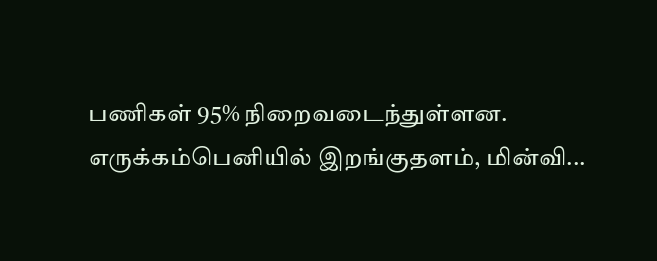பணிகள் 95% நிறைவடைந்துள்ளன. எருக்கம்பெனியில் இறங்குதளம், மின்வி...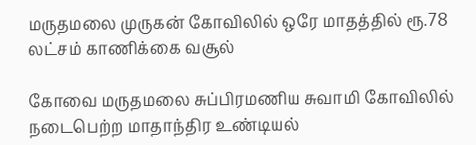மருதமலை முருகன் கோவிலில் ஒரே மாதத்தில் ரூ.78 லட்சம் காணிக்கை வசூல்

கோவை மருதமலை சுப்பிரமணிய சுவாமி கோவிலில் நடைபெற்ற மாதாந்திர உண்டியல்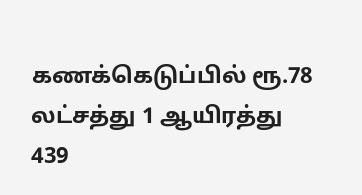கணக்கெடுப்பில் ரூ.78 லட்சத்து 1 ஆயிரத்து 439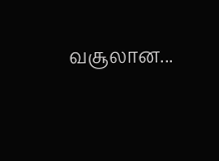வசூலான...